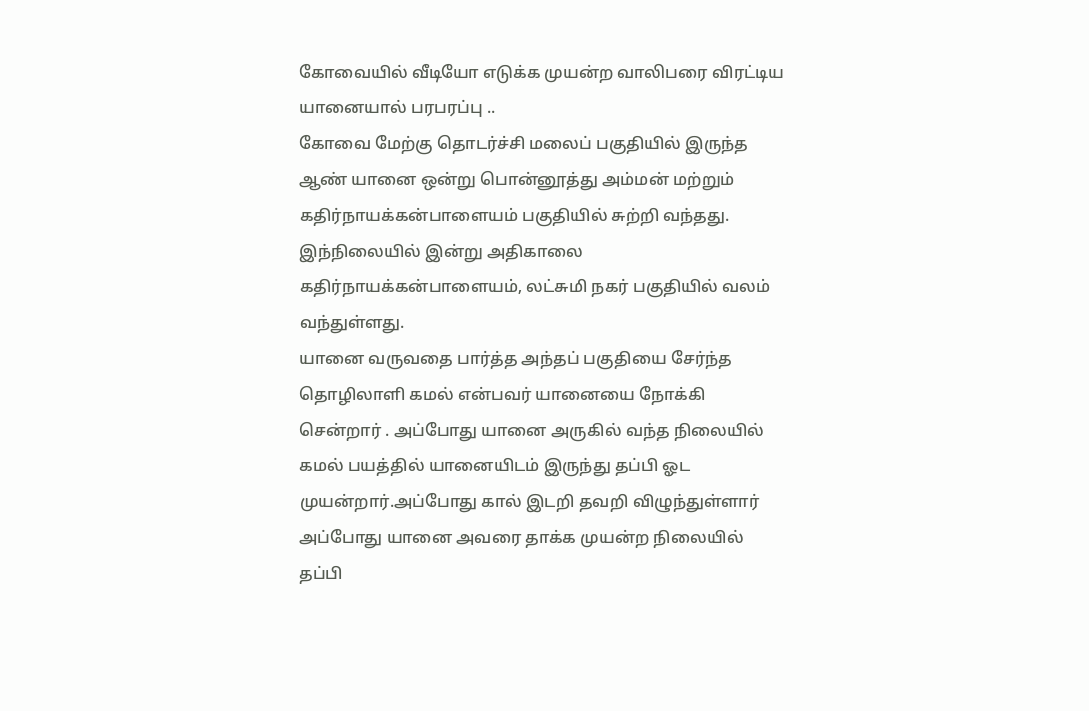கோவையில் வீடியோ எடுக்க முயன்ற வாலிபரை விரட்டிய யானையால் பரபரப்பு ..
கோவை மேற்கு தொடர்ச்சி மலைப் பகுதியில் இருந்த ஆண் யானை ஒன்று பொன்னூத்து அம்மன் மற்றும் கதிர்நாயக்கன்பாளையம் பகுதியில் சுற்றி வந்தது. இந்நிலையில் இன்று அதிகாலை கதிர்நாயக்கன்பாளையம், லட்சுமி நகர் பகுதியில் வலம் வந்துள்ளது.
யானை வருவதை பார்த்த அந்தப் பகுதியை சேர்ந்த தொழிலாளி கமல் என்பவர் யானையை நோக்கி சென்றார் . அப்போது யானை அருகில் வந்த நிலையில் கமல் பயத்தில் யானையிடம் இருந்து தப்பி ஓட முயன்றார்.அப்போது கால் இடறி தவறி விழுந்துள்ளார்
அப்போது யானை அவரை தாக்க முயன்ற நிலையில் தப்பி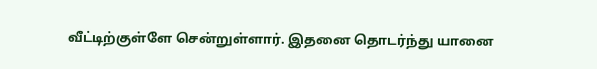வீட்டிற்குள்ளே சென்றுள்ளார். இதனை தொடர்ந்து யானை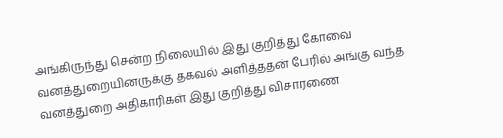அங்கிருந்து சென்ற நிலையில் இது குறித்து கோவை வனத்துறையினருக்கு தகவல் அளித்ததன் பேரில் அங்கு வந்த வனத்துறை அதிகாரிகள் இது குறித்து விசாரணை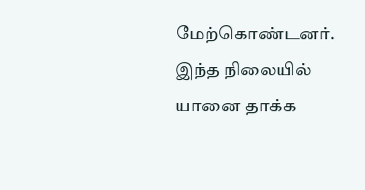மேற்கொண்டனர்.
இந்த நிலையில் யானை தாக்க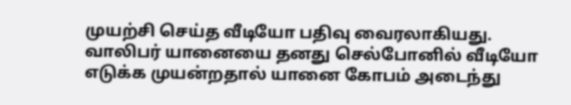முயற்சி செய்த வீடியோ பதிவு வைரலாகியது. வாலிபர் யானையை தனது செல்போனில் வீடியோ எடுக்க முயன்றதால் யானை கோபம் அடைந்து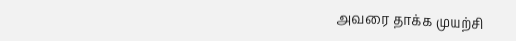அவரை தாக்க முயற்சி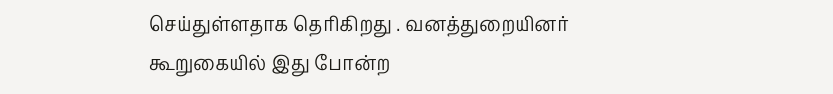செய்துள்ளதாக தெரிகிறது . வனத்துறையினர் கூறுகையில் இது போன்ற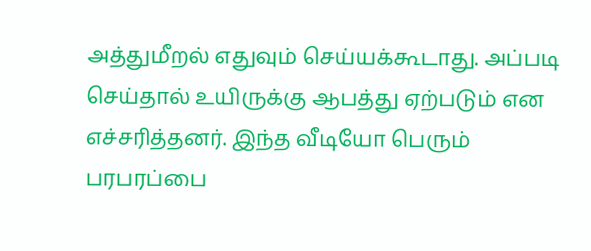அத்துமீறல் எதுவும் செய்யக்கூடாது. அப்படி செய்தால் உயிருக்கு ஆபத்து ஏற்படும் என எச்சரித்தனர். இந்த வீடியோ பெரும் பரபரப்பை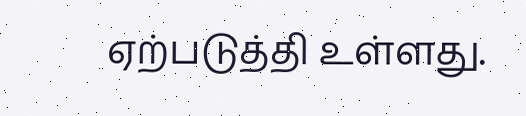ஏற்படுத்தி உள்ளது.